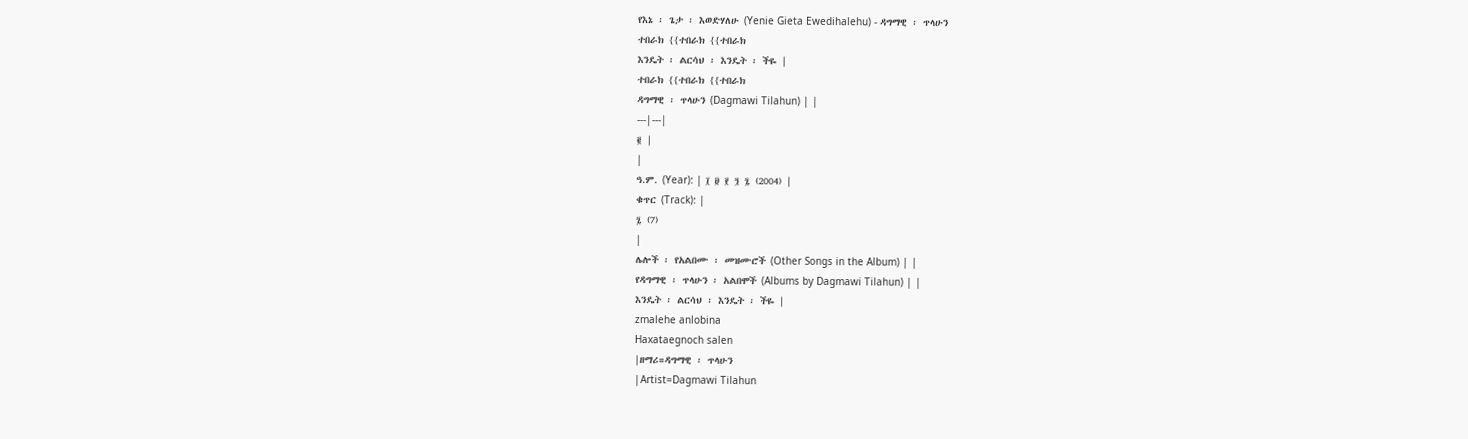የእኔ ፡ ጌታ ፡ እወድሃለሁ (Yenie Gieta Ewedihalehu) - ዳግማዊ ፡ ጥላሁን
ተበራክ {{ተበራክ {{ተበራክ
እንዴት ፡ ልርሳህ ፡ እንዴት ፡ ችዬ |
ተበራክ {{ተበራክ {{ተበራክ
ዳግማዊ ፡ ጥላሁን (Dagmawi Tilahun) | |
---|---|
፪ |
|
ዓ.ም. (Year): | ፲ ፱ ፻ ፺ ፯ (2004) |
ቁጥር (Track): |
፯ (7)
|
ሌሎች ፡ የአልበሙ ፡ መዝሙሮች (Other Songs in the Album) | |
የዳግማዊ ፡ ጥላሁን ፡ አልበሞች (Albums by Dagmawi Tilahun) | |
እንዴት ፡ ልርሳህ ፡ እንዴት ፡ ችዬ |
zmalehe anlobina
Haxataegnoch salen
|ዘማሪ=ዳግማዊ ፡ ጥላሁን
|Artist=Dagmawi Tilahun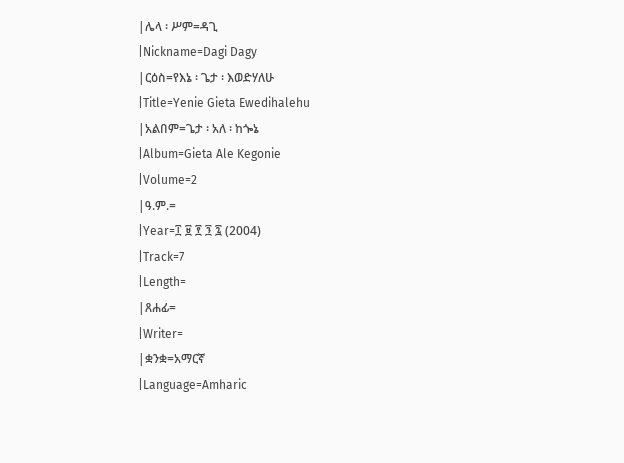|ሌላ ፡ ሥም=ዳጊ
|Nickname=Dagi Dagy
|ርዕስ=የእኔ ፡ ጌታ ፡ እወድሃለሁ
|Title=Yenie Gieta Ewedihalehu
|አልበም=ጌታ ፡ አለ ፡ ከጐኔ
|Album=Gieta Ale Kegonie
|Volume=2
|ዓ.ም.=
|Year=፲ ፱ ፻ ፺ ፯ (2004)
|Track=7
|Length=
|ጸሐፊ=
|Writer=
|ቋንቋ=አማርኛ
|Language=Amharic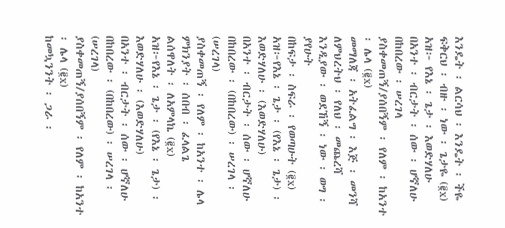እንዴት ፡ ልርሳህ ፡ እንዴት ፡ ችዬ
ፍቅርህ ፡ ብዙ ፡ ነው ፡ ጌታዬ (፪x)
አዝ፦ የእኔ ፡ ጌታ ፡ እወድሃለሁ
በአንተ ፡ ብርታት ፡ ሰው ፡ ሆኛለሁ
በከበረው ፡ ሠረገላ
ያስቀመጠኝ/ያሰበኝም ፡ የለም ፡ ከአንተ ፡ ሌላ (፪x)
መማለጃ ፡ አትፈልግ ፡ እጅ ፡ መንሻ
ለምህረትህ ፡ የለህ ፡ መጨረሻ
እንዲያው ፡ ወደኸኝ ፡ ነው ፡ ወግ ፡ ያየሁት
በከፍታ ፡ ስፍራ ፡ የወጣሁት (፪x)
አዝ፦የእኔ ፡ ጌታ ፡ (የእኔ ፡ ጌታ) ፡ እወድሃለሁ ፡ (እወድሃለሁ)
በአንተ ፡ ብርታት ፡ ሰው ፡ ሆኛለሁ
በከበረው ፡ (በከበረው) ፡ ሠረገላ ፡ (ሠረገላ)
ያስቀመጠኝ ፡ የለም ፡ ከአንተ ፡ ሌላ
ምክንያት ፡ ሰበብ ፡ ፈላልጌ
ልሰዋለት ፡ ለአምላኬ (፪x)
አዝ፦የእኔ ፡ ጌታ ፡ (የእኔ ፡ ጌታ) ፡ እወድሃለሁ ፡ (እወድሃለሁ)
በአንተ ፡ ብርታት ፡ ሰው ፡ ሆኛለሁ
በከበረው ፡ (በከበረው) ፡ ሠረገላ ፡ (ሠረገላ)
ያስቀመጠኝ/ያሰበኝም ፡ የለም ፡ ከአንተ ፡ ሌላ (፪x)
ከመኳንንት ፡ ጋራ ፡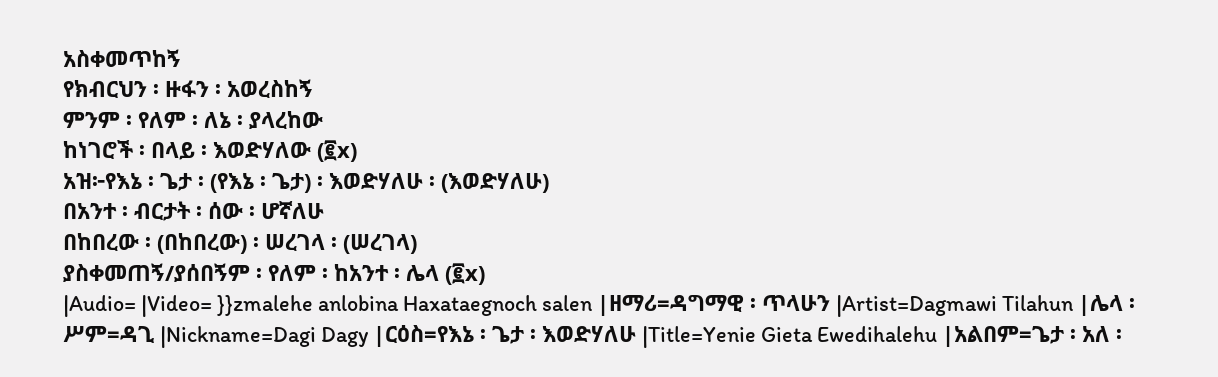አስቀመጥከኝ
የክብርህን ፡ ዙፋን ፡ አወረስከኝ
ምንም ፡ የለም ፡ ለኔ ፡ ያላረከው
ከነገሮች ፡ በላይ ፡ እወድሃለው (፪x)
አዝ፦የእኔ ፡ ጌታ ፡ (የእኔ ፡ ጌታ) ፡ እወድሃለሁ ፡ (እወድሃለሁ)
በአንተ ፡ ብርታት ፡ ሰው ፡ ሆኛለሁ
በከበረው ፡ (በከበረው) ፡ ሠረገላ ፡ (ሠረገላ)
ያስቀመጠኝ/ያሰበኝም ፡ የለም ፡ ከአንተ ፡ ሌላ (፪x)
|Audio= |Video= }}zmalehe anlobina Haxataegnoch salen |ዘማሪ=ዳግማዊ ፡ ጥላሁን |Artist=Dagmawi Tilahun |ሌላ ፡ ሥም=ዳጊ |Nickname=Dagi Dagy |ርዕስ=የእኔ ፡ ጌታ ፡ እወድሃለሁ |Title=Yenie Gieta Ewedihalehu |አልበም=ጌታ ፡ አለ ፡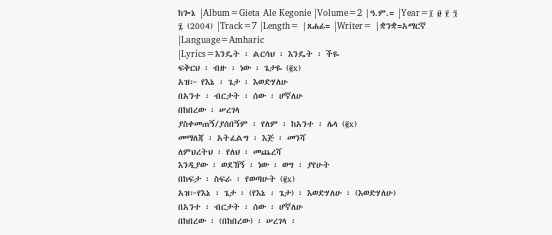ከጐኔ |Album=Gieta Ale Kegonie |Volume=2 |ዓ.ም.= |Year=፲ ፱ ፻ ፺ ፯ (2004) |Track=7 |Length= |ጸሐፊ= |Writer= |ቋንቋ=አማርኛ |Language=Amharic
|Lyrics=እንዴት ፡ ልርሳህ ፡ እንዴት ፡ ችዬ
ፍቅርህ ፡ ብዙ ፡ ነው ፡ ጌታዬ (፪x)
አዝ፦ የእኔ ፡ ጌታ ፡ እወድሃለሁ
በአንተ ፡ ብርታት ፡ ሰው ፡ ሆኛለሁ
በከበረው ፡ ሠረገላ
ያስቀመጠኝ/ያሰበኝም ፡ የለም ፡ ከአንተ ፡ ሌላ (፪x)
መማለጃ ፡ አትፈልግ ፡ እጅ ፡ መንሻ
ለምህረትህ ፡ የለህ ፡ መጨረሻ
እንዲያው ፡ ወደኸኝ ፡ ነው ፡ ወግ ፡ ያየሁት
በከፍታ ፡ ስፍራ ፡ የወጣሁት (፪x)
አዝ፦የእኔ ፡ ጌታ ፡ (የእኔ ፡ ጌታ) ፡ እወድሃለሁ ፡ (እወድሃለሁ)
በአንተ ፡ ብርታት ፡ ሰው ፡ ሆኛለሁ
በከበረው ፡ (በከበረው) ፡ ሠረገላ ፡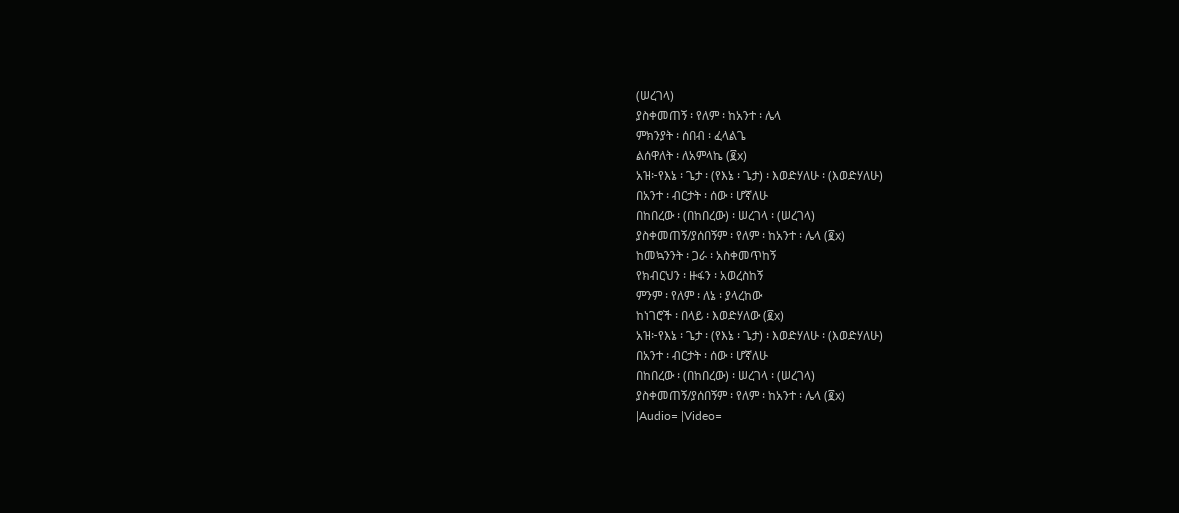(ሠረገላ)
ያስቀመጠኝ ፡ የለም ፡ ከአንተ ፡ ሌላ
ምክንያት ፡ ሰበብ ፡ ፈላልጌ
ልሰዋለት ፡ ለአምላኬ (፪x)
አዝ፦የእኔ ፡ ጌታ ፡ (የእኔ ፡ ጌታ) ፡ እወድሃለሁ ፡ (እወድሃለሁ)
በአንተ ፡ ብርታት ፡ ሰው ፡ ሆኛለሁ
በከበረው ፡ (በከበረው) ፡ ሠረገላ ፡ (ሠረገላ)
ያስቀመጠኝ/ያሰበኝም ፡ የለም ፡ ከአንተ ፡ ሌላ (፪x)
ከመኳንንት ፡ ጋራ ፡ አስቀመጥከኝ
የክብርህን ፡ ዙፋን ፡ አወረስከኝ
ምንም ፡ የለም ፡ ለኔ ፡ ያላረከው
ከነገሮች ፡ በላይ ፡ እወድሃለው (፪x)
አዝ፦የእኔ ፡ ጌታ ፡ (የእኔ ፡ ጌታ) ፡ እወድሃለሁ ፡ (እወድሃለሁ)
በአንተ ፡ ብርታት ፡ ሰው ፡ ሆኛለሁ
በከበረው ፡ (በከበረው) ፡ ሠረገላ ፡ (ሠረገላ)
ያስቀመጠኝ/ያሰበኝም ፡ የለም ፡ ከአንተ ፡ ሌላ (፪x)
|Audio= |Video=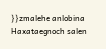}}zmalehe anlobina Haxataegnoch salen